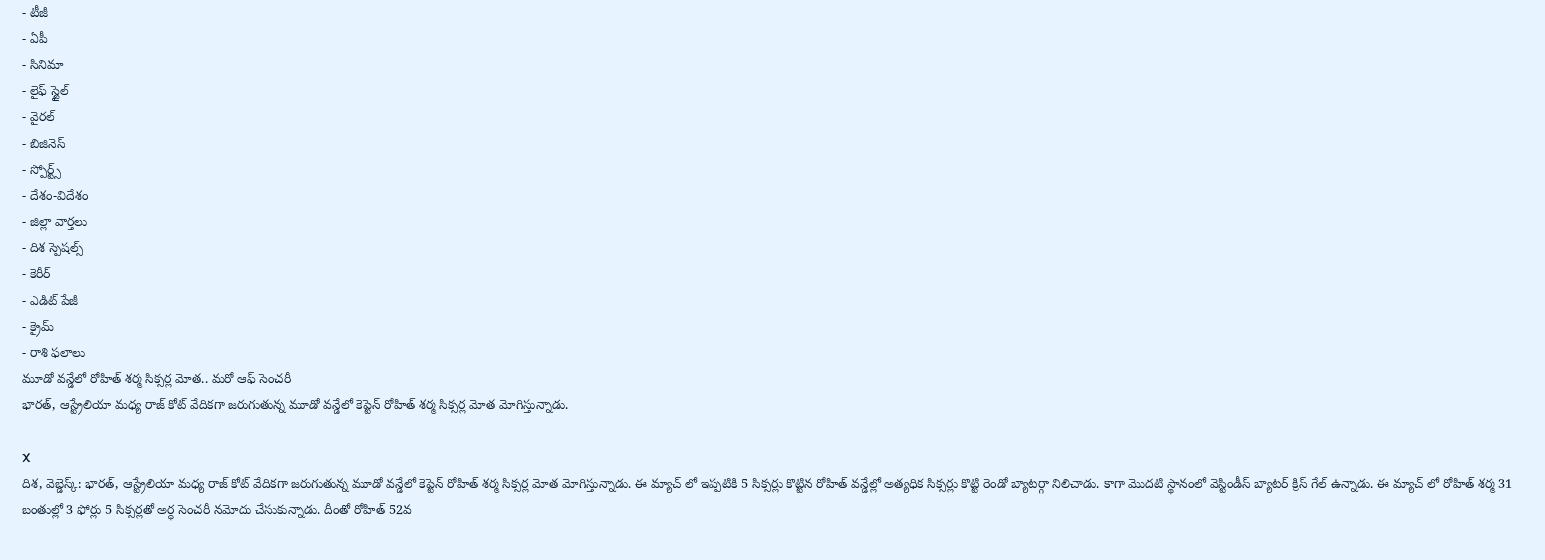- టీజీ
- ఏపీ
- సినిమా
- లైఫ్ స్టైల్
- వైరల్
- బిజినెస్
- స్పోర్ట్స్
- దేశం-విదేశం
- జిల్లా వార్తలు
- దిశ స్పెషల్స్
- కెరీర్
- ఎడిట్ పేజీ
- క్రైమ్
- రాశి ఫలాలు
మూడో వన్డేలో రోహిత్ శర్మ సిక్సర్ల మోత.. మరో ఆఫ్ సెంచరీ
భారత్, ఆస్ట్రేలియా మధ్య రాజ్ కోట్ వేదికగా జరుగుతున్న మూడో వన్డేలో కెప్టెన్ రోహిత్ శర్మ సిక్సర్ల మోత మోగిస్తున్నాడు.

X
దిశ, వెబ్డెస్క్: భారత్, ఆస్ట్రేలియా మధ్య రాజ్ కోట్ వేదికగా జరుగుతున్న మూడో వన్డేలో కెప్టెన్ రోహిత్ శర్మ సిక్సర్ల మోత మోగిస్తున్నాడు. ఈ మ్యాచ్ లో ఇప్పటికి 5 సిక్సర్లు కొట్టిన రోహిత్ వన్డేల్లో అత్యధిక సిక్సర్లు కొట్టి రెండో బ్యాటర్గా నిలిచాడు. కాగా మొదటి స్థానంలో వెస్టిండీస్ బ్యాటర్ క్రిస్ గేల్ ఉన్నాడు. ఈ మ్యాచ్ లో రోహిత్ శర్మ 31 బంతుల్లో 3 ఫోర్లు 5 సిక్సర్లతో అర్ధ సెంచరీ నమోదు చేసుకున్నాడు. దీంతో రోహిత్ 52వ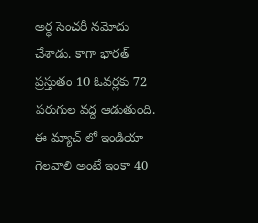అర్ధ సెంచరీ నమోదు చేశాడు. కాగా భారత్ ప్రస్తుతం 10 ఓవర్లకు 72 పరుగుల వద్ద ఆడుతుంది. ఈ మ్యాచ్ లో ఇండియా గెలవాలి అంటే ఇంకా 40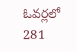ఓవర్లలో 281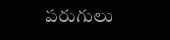పరుగులు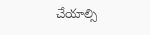చేయాల్సి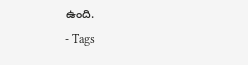ఉంది.
- Tags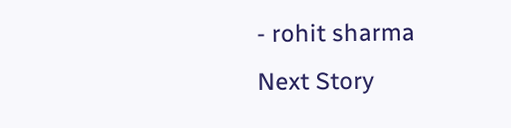- rohit sharma
Next Story